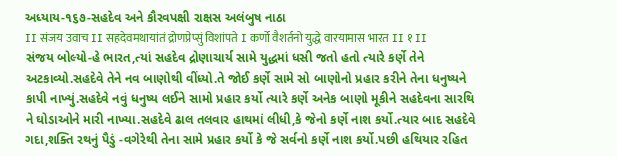અધ્યાય-૧૬૭-સહદેવ અને કૌરવપક્ષી રાક્ષસ અલંબુષ નાઠા
II संजय उवाच II सहदेवमथायांतं द्रोणप्रेप्सुं विशांपते I कर्णो वैशर्तनो युद्धे वारयामास भारत II १ II
સંજય બોલ્યો-હે ભારત,ત્યાં સહદેવ દ્રોણાચાર્ય સામે યુદ્ધમાં ધસી જતો હતો ત્યારે કર્ણે તેને અટકાવ્યો.સહદેવે તેને નવ બાણોથી વીંધ્યો.તે જોઈ કર્ણે સામે સો બાણોનો પ્રહાર કરીને તેના ધનુષ્યને કાપી નાખ્યું.સહદેવે નવું ધનુષ્ય લઈને સામો પ્રહાર કર્યો ત્યારે કર્ણે અનેક બાણો મૂકીને સહદેવના સારથિ ને ઘોડાઓને મારી નાખ્યા.સહદેવે ઢાલ તલવાર હાથમાં લીધી,કે જેનો કર્ણે નાશ કર્યો.ત્યાર બાદ સહદેવે ગદા,શક્તિ રથનું પૈડું -વગેરેથી તેના સામે પ્રહાર કર્યો કે જે સર્વનો કર્ણે નાશ કર્યો.પછી હથિયાર રહિત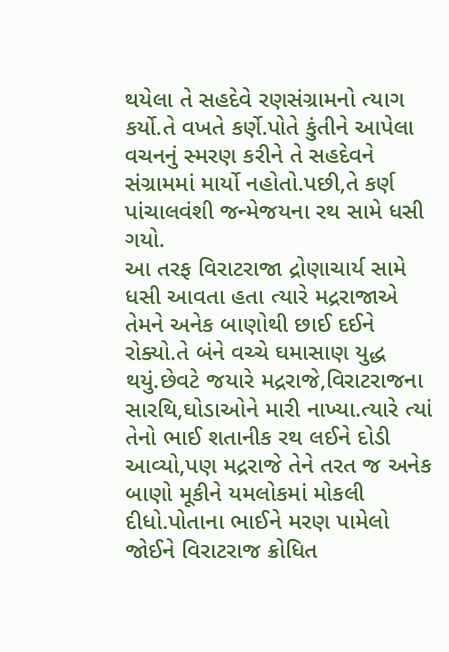થયેલા તે સહદેવે રણસંગ્રામનો ત્યાગ કર્યો.તે વખતે કર્ણે.પોતે કુંતીને આપેલા વચનનું સ્મરણ કરીને તે સહદેવને સંગ્રામમાં માર્યો નહોતો.પછી,તે કર્ણ પાંચાલવંશી જન્મેજયના રથ સામે ધસી ગયો.
આ તરફ વિરાટરાજા દ્રોણાચાર્ય સામે ધસી આવતા હતા ત્યારે મદ્રરાજાએ તેમને અનેક બાણોથી છાઈ દઈને રોક્યો.તે બંને વચ્ચે ઘમાસાણ યુદ્ધ થયું.છેવટે જયારે મદ્રરાજે,વિરાટરાજના સારથિ,ઘોડાઓને મારી નાખ્યા.ત્યારે ત્યાં તેનો ભાઈ શતાનીક રથ લઈને દોડી આવ્યો,પણ મદ્રરાજે તેને તરત જ અનેક બાણો મૂકીને યમલોકમાં મોકલી દીધો.પોતાના ભાઈને મરણ પામેલો જોઈને વિરાટરાજ ક્રોધિત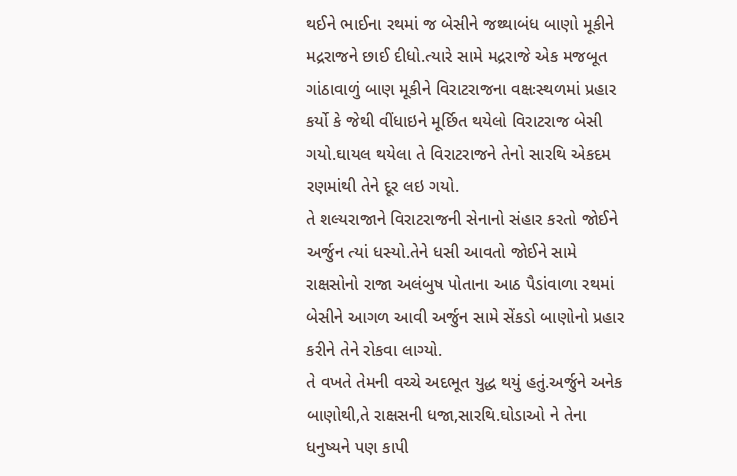થઈને ભાઈના રથમાં જ બેસીને જથ્થાબંધ બાણો મૂકીને મદ્રરાજને છાઈ દીધો.ત્યારે સામે મદ્રરાજે એક મજબૂત ગાંઠાવાળું બાણ મૂકીને વિરાટરાજના વક્ષઃસ્થળમાં પ્રહાર કર્યો કે જેથી વીંધાઇને મૂર્છિત થયેલો વિરાટરાજ બેસી ગયો.ઘાયલ થયેલા તે વિરાટરાજને તેનો સારથિ એકદમ રણમાંથી તેને દૂર લઇ ગયો.
તે શલ્યરાજાને વિરાટરાજની સેનાનો સંહાર કરતો જોઈને અર્જુન ત્યાં ધસ્યો.તેને ધસી આવતો જોઈને સામે રાક્ષસોનો રાજા અલંબુષ પોતાના આઠ પૈડાંવાળા રથમાં બેસીને આગળ આવી અર્જુન સામે સેંકડો બાણોનો પ્રહાર કરીને તેને રોકવા લાગ્યો.
તે વખતે તેમની વચ્ચે અદભૂત યુદ્ધ થયું હતું.અર્જુને અનેક બાણોથી,તે રાક્ષસની ધજા,સારથિ.ઘોડાઓ ને તેના ધનુષ્યને પણ કાપી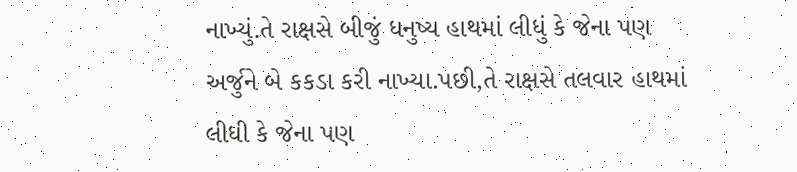નાખ્યું.તે રાક્ષસે બીજું ધનુષ્ય હાથમાં લીધું કે જેના પણ અર્જુને બે કકડા કરી નાખ્યા.પછી,તે રાક્ષસે તલવાર હાથમાં લીધી કે જેના પણ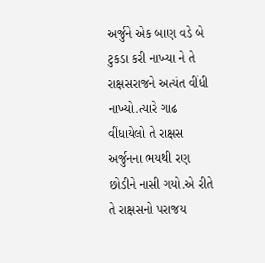અર્જુને એક બાણ વડે બે ટુકડા કરી નાખ્યા ને તે રાક્ષસરાજને અત્યંત વીંધી નાખ્યો.ત્યારે ગાઢ વીંધાયેલો તે રાક્ષસ અર્જુનના ભયથી રણ છોડીને નાસી ગયો.એ રીતે તે રાક્ષસનો પરાજય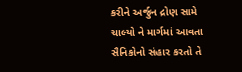કરીને અર્જુન દ્રોણ સામે ચાલ્યો ને માર્ગમાં આવતા સૈનિકોનો સંહાર કરતો તે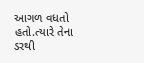આગળ વધતો હતો.ત્યારે તેના ડરથી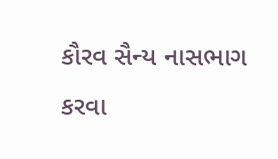કૌરવ સૈન્ય નાસભાગ કરવા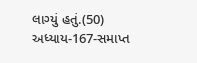લાગ્યું હતું.(50)
અધ્યાય-167-સમાપ્ત